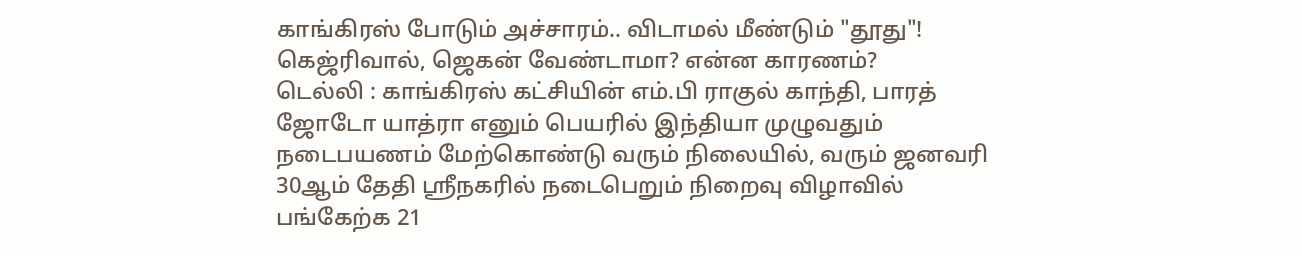காங்கிரஸ் போடும் அச்சாரம்.. விடாமல் மீண்டும் "தூது"! கெஜ்ரிவால், ஜெகன் வேண்டாமா? என்ன காரணம்?
டெல்லி : காங்கிரஸ் கட்சியின் எம்.பி ராகுல் காந்தி, பாரத் ஜோடோ யாத்ரா எனும் பெயரில் இந்தியா முழுவதும் நடைபயணம் மேற்கொண்டு வரும் நிலையில், வரும் ஜனவரி 30ஆம் தேதி ஸ்ரீநகரில் நடைபெறும் நிறைவு விழாவில் பங்கேற்க 21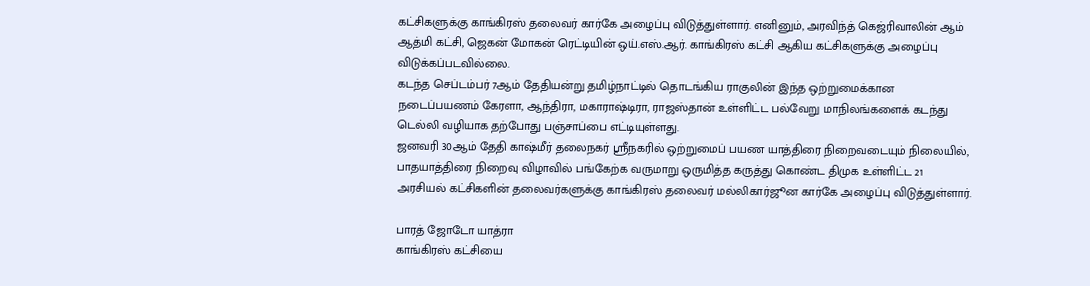கட்சிகளுக்கு காங்கிரஸ் தலைவர் கார்கே அழைப்பு விடுத்துள்ளார். எனினும், அரவிந்த் கெஜ்ரிவாலின் ஆம் ஆத்மி கட்சி, ஜெகன் மோகன் ரெட்டியின் ஒய்.எஸ்.ஆர். காங்கிரஸ் கட்சி ஆகிய கட்சிகளுக்கு அழைப்பு விடுக்கப்படவில்லை.
கடந்த செப்டம்பர் 7ஆம் தேதியன்று தமிழ்நாட்டில் தொடங்கிய ராகுலின் இந்த ஒற்றுமைக்கான நடைப்பயணம் கேரளா, ஆந்திரா, மகாராஷ்டிரா, ராஜஸ்தான் உள்ளிட்ட பல்வேறு மாநிலங்களைக் கடந்து டெல்லி வழியாக தற்போது பஞ்சாப்பை எட்டியுள்ளது.
ஜனவரி 30ஆம் தேதி காஷ்மீர் தலைநகர் ஸ்ரீநகரில் ஒற்றுமைப் பயண யாத்திரை நிறைவடையும் நிலையில், பாதயாத்திரை நிறைவு விழாவில் பங்கேற்க வருமாறு ஒருமித்த கருத்து கொண்ட திமுக உள்ளிட்ட 21 அரசியல் கட்சிகளின் தலைவர்களுக்கு காங்கிரஸ் தலைவர் மல்லிகார்ஜூன கார்கே அழைப்பு விடுத்துள்ளார்.

பாரத் ஜோடோ யாத்ரா
காங்கிரஸ் கட்சியை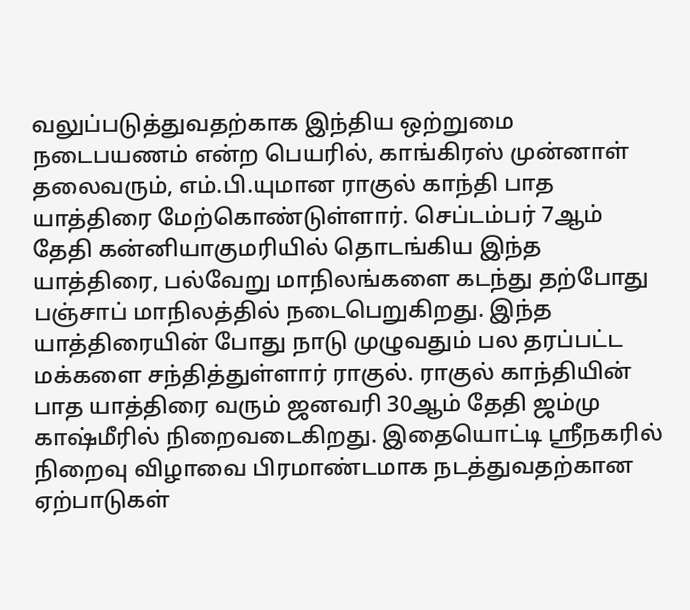வலுப்படுத்துவதற்காக இந்திய ஒற்றுமை நடைபயணம் என்ற பெயரில், காங்கிரஸ் முன்னாள் தலைவரும், எம்.பி.யுமான ராகுல் காந்தி பாத யாத்திரை மேற்கொண்டுள்ளார். செப்டம்பர் 7ஆம் தேதி கன்னியாகுமரியில் தொடங்கிய இந்த யாத்திரை, பல்வேறு மாநிலங்களை கடந்து தற்போது பஞ்சாப் மாநிலத்தில் நடைபெறுகிறது. இந்த யாத்திரையின் போது நாடு முழுவதும் பல தரப்பட்ட மக்களை சந்தித்துள்ளார் ராகுல். ராகுல் காந்தியின் பாத யாத்திரை வரும் ஜனவரி 30ஆம் தேதி ஜம்மு காஷ்மீரில் நிறைவடைகிறது. இதையொட்டி ஸ்ரீநகரில் நிறைவு விழாவை பிரமாண்டமாக நடத்துவதற்கான ஏற்பாடுகள்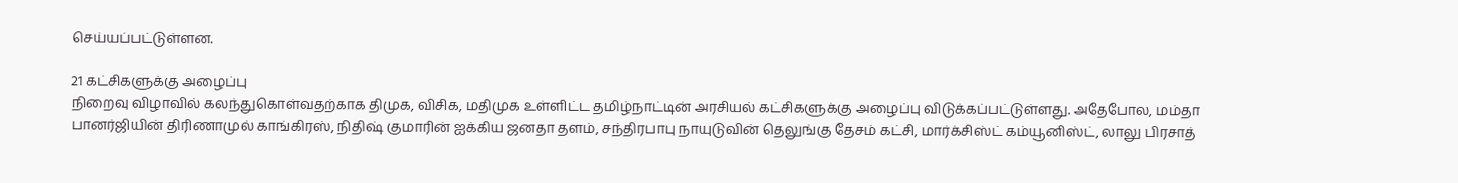செய்யப்பட்டுள்ளன.

21 கட்சிகளுக்கு அழைப்பு
நிறைவு விழாவில் கலந்துகொள்வதற்காக திமுக, விசிக, மதிமுக உள்ளிட்ட தமிழ்நாட்டின் அரசியல் கட்சிகளுக்கு அழைப்பு விடுக்கப்பட்டுள்ளது. அதேபோல, மம்தா பானர்ஜியின் திரிணாமுல் காங்கிரஸ், நிதிஷ் குமாரின் ஐக்கிய ஜனதா தளம், சந்திரபாபு நாயுடுவின் தெலுங்கு தேசம் கட்சி, மார்க்சிஸ்ட் கம்யூனிஸ்ட், லாலு பிரசாத்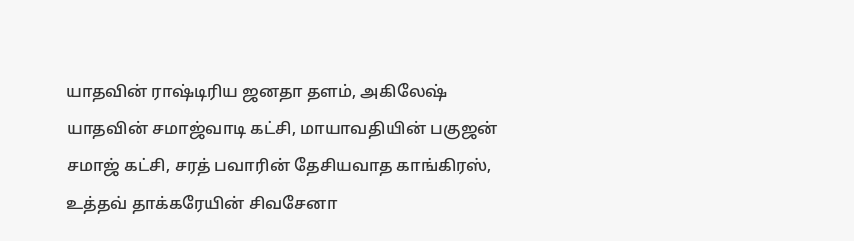யாதவின் ராஷ்டிரிய ஜனதா தளம், அகிலேஷ் யாதவின் சமாஜ்வாடி கட்சி, மாயாவதியின் பகுஜன் சமாஜ் கட்சி, சரத் பவாரின் தேசியவாத காங்கிரஸ், உத்தவ் தாக்கரேயின் சிவசேனா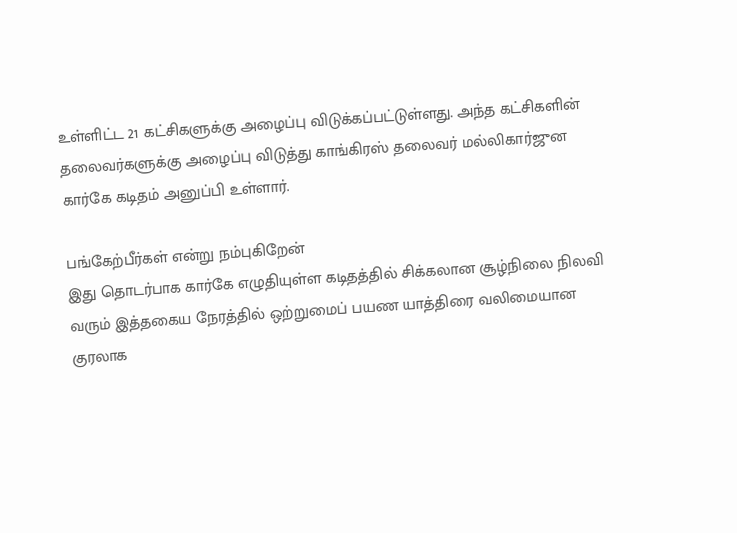உள்ளிட்ட 21 கட்சிகளுக்கு அழைப்பு விடுக்கப்பட்டுள்ளது. அந்த கட்சிகளின் தலைவர்களுக்கு அழைப்பு விடுத்து காங்கிரஸ் தலைவர் மல்லிகார்ஜுன கார்கே கடிதம் அனுப்பி உள்ளார்.

பங்கேற்பீர்கள் என்று நம்புகிறேன்
இது தொடர்பாக கார்கே எழுதியுள்ள கடிதத்தில் சிக்கலான சூழ்நிலை நிலவி வரும் இத்தகைய நேரத்தில் ஒற்றுமைப் பயண யாத்திரை வலிமையான குரலாக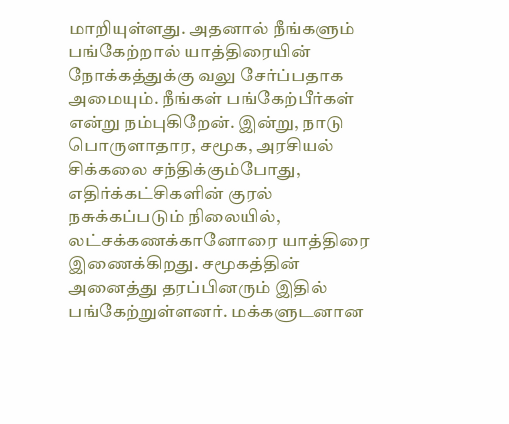மாறியுள்ளது. அதனால் நீங்களும் பங்கேற்றால் யாத்திரையின் நோக்கத்துக்கு வலு சேர்ப்பதாக அமையும். நீங்கள் பங்கேற்பீர்கள் என்று நம்புகிறேன். இன்று, நாடு பொருளாதார, சமூக, அரசியல் சிக்கலை சந்திக்கும்போது, எதிர்க்கட்சிகளின் குரல் நசுக்கப்படும் நிலையில், லட்சக்கணக்கானோரை யாத்திரை இணைக்கிறது. சமூகத்தின் அனைத்து தரப்பினரும் இதில் பங்கேற்றுள்ளனர். மக்களுடனான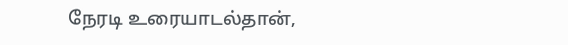நேரடி உரையாடல்தான்,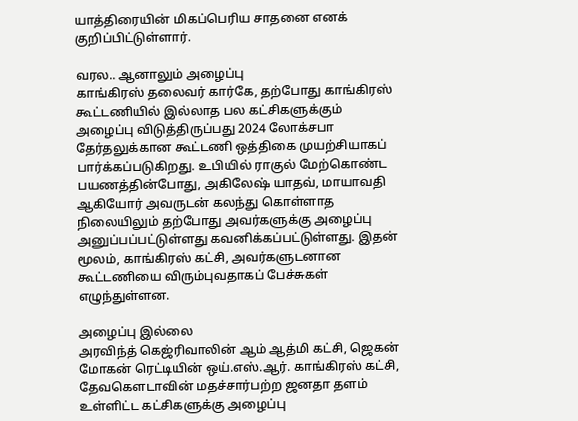யாத்திரையின் மிகப்பெரிய சாதனை எனக் குறிப்பிட்டுள்ளார்.

வரல.. ஆனாலும் அழைப்பு
காங்கிரஸ் தலைவர் கார்கே, தற்போது காங்கிரஸ் கூட்டணியில் இல்லாத பல கட்சிகளுக்கும் அழைப்பு விடுத்திருப்பது 2024 லோக்சபா தேர்தலுக்கான கூட்டணி ஒத்திகை முயற்சியாகப் பார்க்கப்படுகிறது. உபியில் ராகுல் மேற்கொண்ட பயணத்தின்போது, அகிலேஷ் யாதவ், மாயாவதி ஆகியோர் அவருடன் கலந்து கொள்ளாத நிலையிலும் தற்போது அவர்களுக்கு அழைப்பு அனுப்பப்பட்டுள்ளது கவனிக்கப்பட்டுள்ளது. இதன் மூலம், காங்கிரஸ் கட்சி, அவர்களுடனான கூட்டணியை விரும்புவதாகப் பேச்சுகள் எழுந்துள்ளன.

அழைப்பு இல்லை
அரவிந்த் கெஜ்ரிவாலின் ஆம் ஆத்மி கட்சி, ஜெகன் மோகன் ரெட்டியின் ஒய்.எஸ்.ஆர். காங்கிரஸ் கட்சி, தேவகௌடாவின் மதச்சார்பற்ற ஜனதா தளம் உள்ளிட்ட கட்சிகளுக்கு அழைப்பு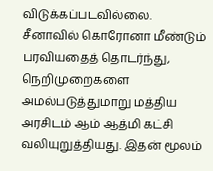விடுக்கப்படவில்லை. சீனாவில் கொரோனா மீண்டும் பரவியதைத் தொடர்ந்து, நெறிமுறைகளை அமல்படுத்துமாறு மத்திய அரசிடம் ஆம் ஆத்மி கட்சி வலியுறுத்தியது. இதன் மூலம்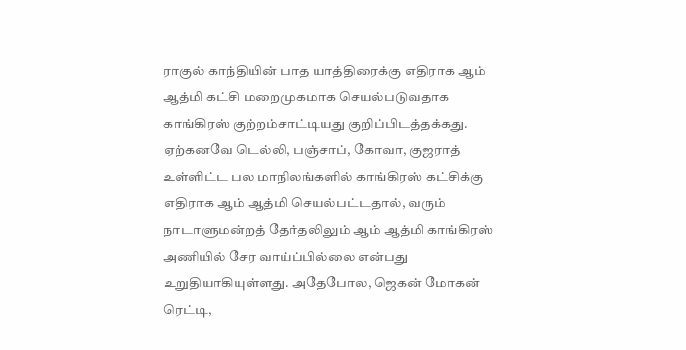ராகுல் காந்தியின் பாத யாத்திரைக்கு எதிராக ஆம் ஆத்மி கட்சி மறைமுகமாக செயல்படுவதாக காங்கிரஸ் குற்றம்சாட்டியது குறிப்பிடத்தக்கது. ஏற்கனவே டெல்லி, பஞ்சாப், கோவா, குஜராத் உள்ளிட்ட பல மாநிலங்களில் காங்கிரஸ் கட்சிக்கு எதிராக ஆம் ஆத்மி செயல்பட்டதால், வரும் நாடாளுமன்றத் தேர்தலிலும் ஆம் ஆத்மி காங்கிரஸ் அணியில் சேர வாய்ப்பில்லை என்பது உறுதியாகியுள்ளது. அதேபோல, ஜெகன் மோகன் ரெட்டி,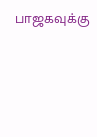பாஜகவுக்கு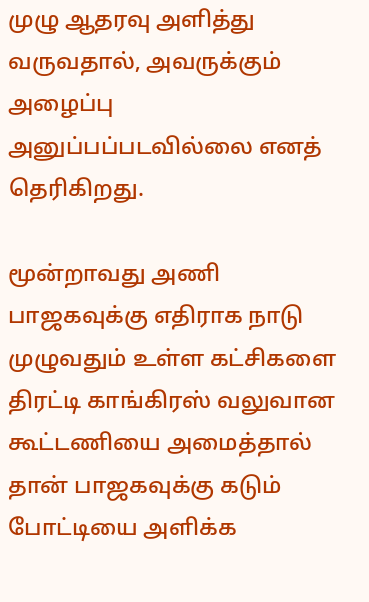முழு ஆதரவு அளித்து வருவதால், அவருக்கும் அழைப்பு அனுப்பப்படவில்லை எனத் தெரிகிறது.

மூன்றாவது அணி
பாஜகவுக்கு எதிராக நாடு முழுவதும் உள்ள கட்சிகளை திரட்டி காங்கிரஸ் வலுவான கூட்டணியை அமைத்தால் தான் பாஜகவுக்கு கடும் போட்டியை அளிக்க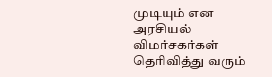முடியும் என அரசியல் விமர்சகர்கள் தெரிவித்து வரும்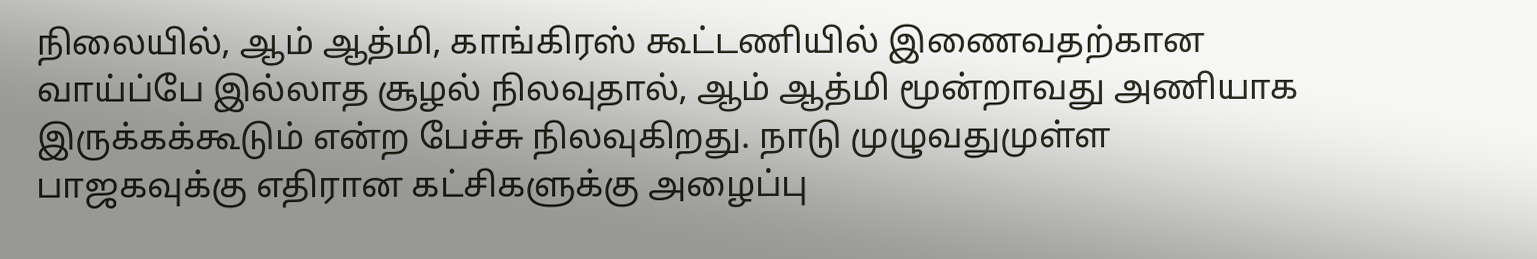நிலையில், ஆம் ஆத்மி, காங்கிரஸ் கூட்டணியில் இணைவதற்கான வாய்ப்பே இல்லாத சூழல் நிலவுதால், ஆம் ஆத்மி மூன்றாவது அணியாக இருக்கக்கூடும் என்ற பேச்சு நிலவுகிறது. நாடு முழுவதுமுள்ள பாஜகவுக்கு எதிரான கட்சிகளுக்கு அழைப்பு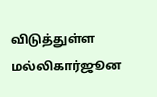விடுத்துள்ள மல்லிகார்ஜூன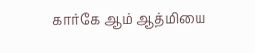கார்கே ஆம் ஆத்மியை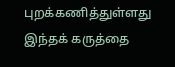புறக்கணித்துள்ளது இந்தக் கருத்தை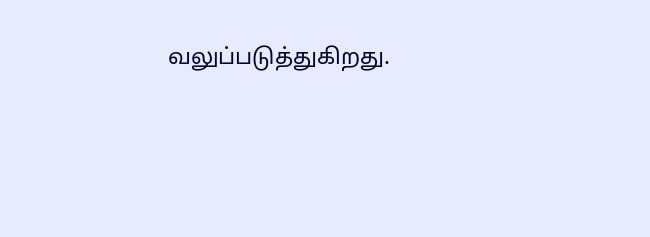வலுப்படுத்துகிறது.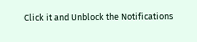Click it and Unblock the Notifications